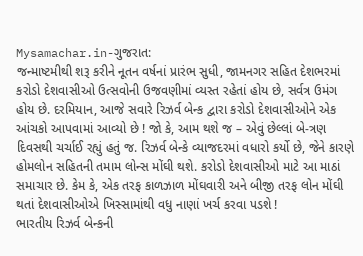Mysamachar.in-ગુજરાત:
જન્માષ્ટમીથી શરૂ કરીને નૂતન વર્ષનાં પ્રારંભ સુધી, જામનગર સહિત દેશભરમાં કરોડો દેશવાસીઓ ઉત્સવોની ઉજવણીમાં વ્યસ્ત રહેતાં હોય છે, સર્વત્ર ઉમંગ હોય છે. દરમિયાન, આજે સવારે રિઝર્વ બેન્ક દ્વારા કરોડો દેશવાસીઓને એક આંચકો આપવામાં આવ્યો છે ! જો કે, આમ થશે જ – એવું છેલ્લાં બે-ત્રણ દિવસથી ચર્ચાઈ રહ્યું હતું જ. રિઝર્વ બેન્કે વ્યાજદરમાં વધારો કર્યો છે, જેને કારણે હોમલોન સહિતની તમામ લોન્સ મોંઘી થશે. કરોડો દેશવાસીઓ માટે આ માઠાં સમાચાર છે. કેમ કે, એક તરફ કાળઝાળ મોંઘવારી અને બીજી તરફ લોન મોંઘી થતાં દેશવાસીઓએ ખિસ્સામાંથી વધુ નાણાં ખર્ચ કરવા પડશે !
ભારતીય રિઝર્વ બેન્કની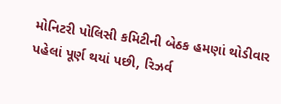મોનિટરી પોલિસી કમિટીની બેઠક હમણાં થોડીવાર પહેલાં પૂર્ણ થયાં પછી, રિઝર્વ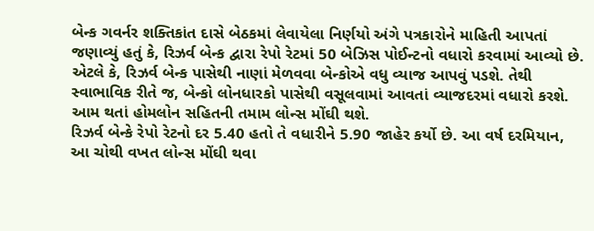બેન્ક ગવર્નર શક્તિકાંત દાસે બેઠકમાં લેવાયેલા નિર્ણયો અંગે પત્રકારોને માહિતી આપતાં જણાવ્યું હતું કે, રિઝર્વ બેન્ક દ્વારા રેપો રેટમાં 50 બેઝિસ પોઈન્ટનો વધારો કરવામાં આવ્યો છે. એટલે કે, રિઝર્વ બેન્ક પાસેથી નાણાં મેળવવા બેન્કોએ વધુ વ્યાજ આપવું પડશે. તેથી સ્વાભાવિક રીતે જ, બેન્કો લોનધારકો પાસેથી વસૂલવામાં આવતાં વ્યાજદરમાં વધારો કરશે. આમ થતાં હોમલોન સહિતની તમામ લોન્સ મોંઘી થશે.
રિઝર્વ બેન્કે રેપો રેટનો દર 5.40 હતો તે વધારીને 5.90 જાહેર કર્યો છે. આ વર્ષ દરમિયાન, આ ચોથી વખત લોન્સ મોંઘી થવા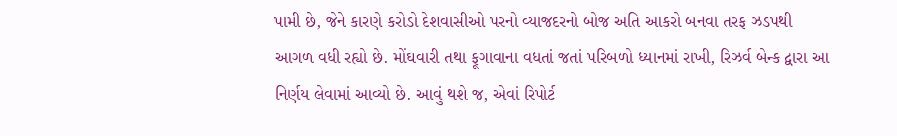પામી છે, જેને કારણે કરોડો દેશવાસીઓ પરનો વ્યાજદરનો બોજ અતિ આકરો બનવા તરફ ઝડપથી આગળ વધી રહ્યો છે. મોંઘવારી તથા ફૂગાવાના વધતાં જતાં પરિબળો ધ્યાનમાં રાખી, રિઝર્વ બેન્ક દ્વારા આ નિર્ણય લેવામાં આવ્યો છે. આવું થશે જ, એવાં રિપોર્ટ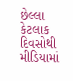છેલ્લા કેટલાક દિવસોથી મીડિયામાં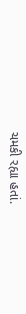ચમકી રહ્યા હતાં.